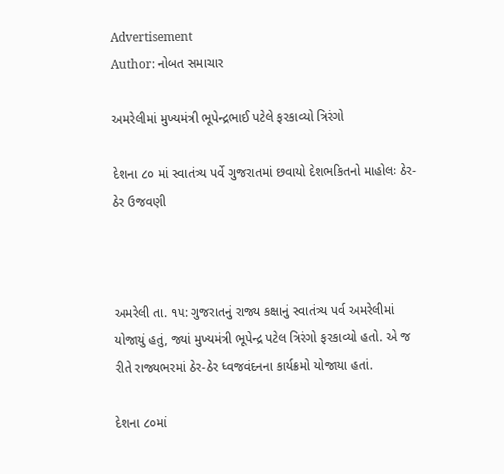Advertisement
Author: નોબત સમાચાર

અમરેલીમાં મુખ્યમંત્રી ભૂપેન્દ્રભાઈ પટેલે ફરકાવ્યો ત્રિરંગો

દેશના ૮૦ માં સ્વાતંત્ર્ય પર્વે ગુજરાતમાં છવાયો દેશભકિતનો માહોલઃ ઠેર-ઠેર ઉજવણી



અમરેલી તા. ૧૫: ગુજરાતનું રાજ્ય કક્ષાનું સ્વાતંત્ર્ય પર્વ અમરેલીમાં યોજાયું હતું, જ્યાં મુખ્યમંત્રી ભૂપેન્દ્ર પટેલ ત્રિરંગો ફરકાવ્યો હતો. એ જ રીતે રાજ્યભરમાં ઠેર-ઠેર ધ્વજવંદનના કાર્યક્રમો યોજાયા હતાં.

દેશના ૮૦માં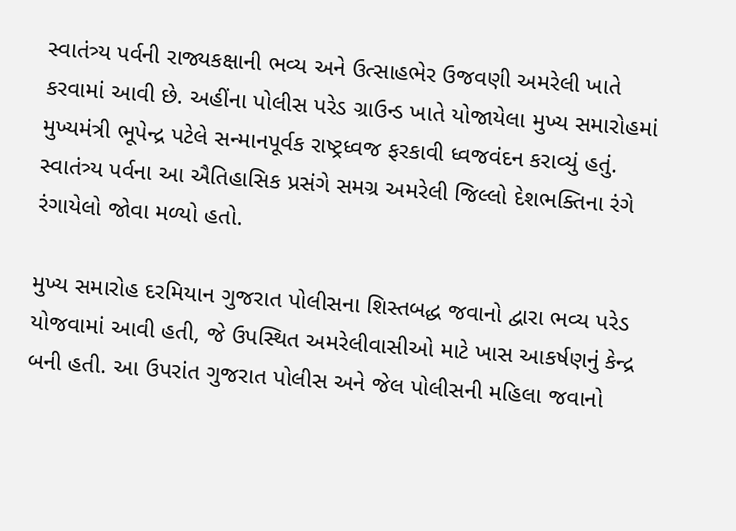સ્વાતંત્ર્ય પર્વની રાજ્યકક્ષાની ભવ્ય અને ઉત્સાહભેર ઉજવણી અમરેલી ખાતે કરવામાં આવી છે. અહીંના પોલીસ પરેડ ગ્રાઉન્ડ ખાતે યોજાયેલા મુખ્ય સમારોહમાં મુખ્યમંત્રી ભૂપેન્દ્ર પટેલે સન્માનપૂર્વક રાષ્ટ્રધ્વજ ફરકાવી ધ્વજવંદન કરાવ્યું હતું. સ્વાતંત્ર્ય પર્વના આ ઐતિહાસિક પ્રસંગે સમગ્ર અમરેલી જિલ્લો દેશભક્તિના રંગે રંગાયેલો જોવા મળ્યો હતો.

મુખ્ય સમારોહ દરમિયાન ગુજરાત પોલીસના શિસ્તબદ્ધ જવાનો દ્વારા ભવ્ય પરેડ યોજવામાં આવી હતી, જે ઉપસ્થિત અમરેલીવાસીઓ માટે ખાસ આકર્ષણનું કેન્દ્ર બની હતી. આ ઉપરાંત ગુજરાત પોલીસ અને જેલ પોલીસની મહિલા જવાનો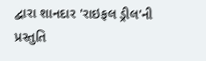દ્વારા શાનદાર 'રાઇફલ ડ્રીલ'ની પ્રસ્તુતિ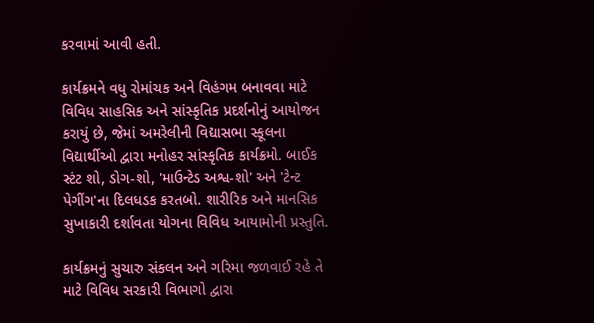કરવામાં આવી હતી.

કાર્યક્રમને વધુ રોમાંચક અને વિહંગમ બનાવવા માટે વિવિધ સાહસિક અને સાંસ્કૃતિક પ્રદર્શનોનું આયોજન કરાયું છે, જેમાં અમરેલીની વિદ્યાસભા સ્કૂલના વિદ્યાર્થીઓ દ્વારા મનોહર સાંસ્કૃતિક કાર્યક્રમો. બાઈક સ્ટંટ શો, ડોગ-શો, 'માઉન્ટેડ અશ્વ-શો' અને 'ટેન્ટ પેગીંગ'ના દિલધડક કરતબો. શારીરિક અને માનસિક સુખાકારી દર્શાવતા યોગના વિવિધ આયામોની પ્રસ્તુતિ.

કાર્યક્રમનું સુચારુ સંકલન અને ગરિમા જળવાઈ રહે તે માટે વિવિધ સરકારી વિભાગો દ્વારા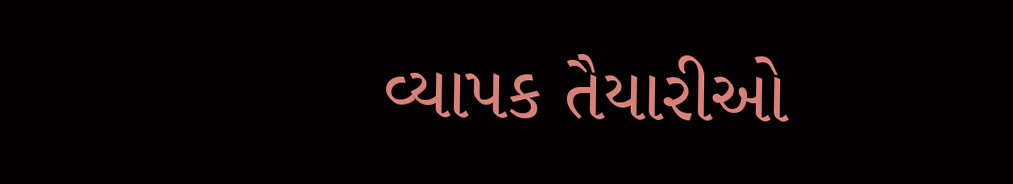વ્યાપક તૈયારીઓ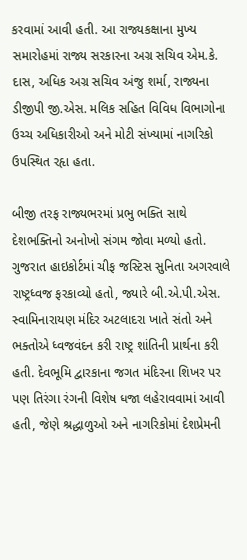કરવામાં આવી હતી. આ રાજ્યકક્ષાના મુખ્ય સમારોહમાં રાજ્ય સરકારના અગ્ર સચિવ એમ.કે. દાસ, અધિક અગ્ર સચિવ અંજુ શર્મા, રાજ્યના ડીજીપી જી.એસ. મલિક સહિત વિવિધ વિભાગોના ઉચ્ચ અધિકારીઓ અને મોટી સંખ્યામાં નાગરિકો ઉપસ્થિત રહૃા હતા.

બીજી તરફ રાજ્યભરમાં પ્રભુ ભક્તિ સાથે દેશભક્તિનો અનોખો સંગમ જોવા મળ્યો હતો. ગુજરાત હાઇકોર્ટમાં ચીફ જસ્ટિસ સુનિતા અગરવાલે રાષ્ટ્રધ્વજ ફરકાવ્યો હતો, જ્યારે બી.એ.પી.એસ. સ્વામિનારાયણ મંદિર અટલાદરા ખાતે સંતો અને ભક્તોએ ધ્વજવંદન કરી રાષ્ટ્ર શાંતિની પ્રાર્થના કરી હતી. દેવભૂમિ દ્વારકાના જગત મંદિરના શિખર પર પણ તિરંગા રંગની વિશેષ ધજા લહેરાવવામાં આવી હતી, જેણે શ્રદ્ધાળુઓ અને નાગરિકોમાં દેશપ્રેમની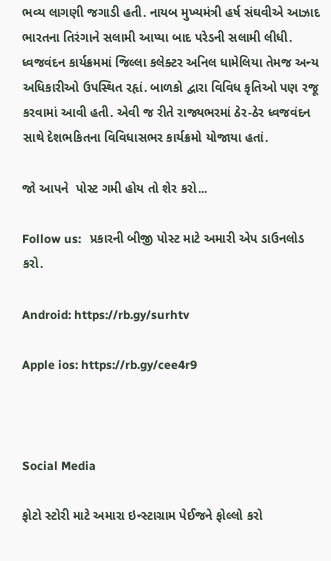ભવ્ય લાગણી જગાડી હતી. નાયબ મુખ્યમંત્રી હર્ષ સંઘવીએ આઝાદ ભારતના તિરંગાને સલામી આપ્યા બાદ પરેડની સલામી લીધી. ધ્વજવંદન કાર્યક્રમમાં જિલ્લા કલેક્ટર અનિલ ધામેલિયા તેમજ અન્ય અધિકારીઓ ઉપસ્થિત રહૃાં. બાળકો દ્વારા વિવિધ કૃતિઓ પણ રજૂ કરવામાં આવી હતી. એવી જ રીતે રાજ્યભરમાં ઠેર-ઠેર ધ્વજવંદન સાથે દેશભકિતના વિવિધાસભર કાર્યક્રમો યોજાયા હતાં.

જો આપને  પોસ્ટ ગમી હોય તો શેર કરો...

Follow us:   પ્રકારની બીજી પોસ્ટ માટે અમારી એપ ડાઉનલોડ કરો.

Android: https://rb.gy/surhtv

Apple ios: https://rb.gy/cee4r9



Social Media

ફોટો સ્ટોરી માટે અમારા ઇન્સ્ટાગ્રામ પેઈજને ફોલ્લો કરો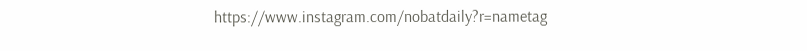https://www.instagram.com/nobatdaily?r=nametag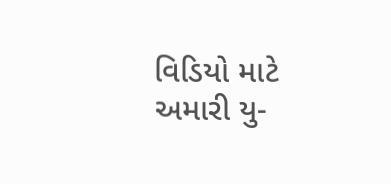વિડિયો માટે અમારી યુ-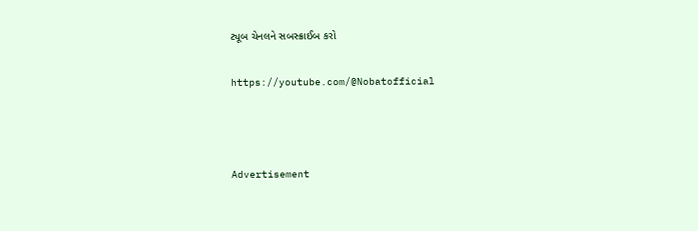ટ્યૂબ ચેનલને સબસ્ક્રાઈબ કરો

https://youtube.com/@Nobatofficial



Advertisement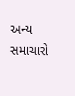અન્ય સમાચારો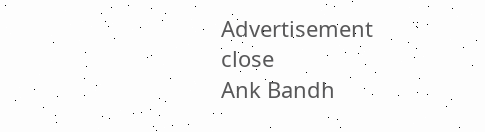Advertisement
close
Ank Bandh